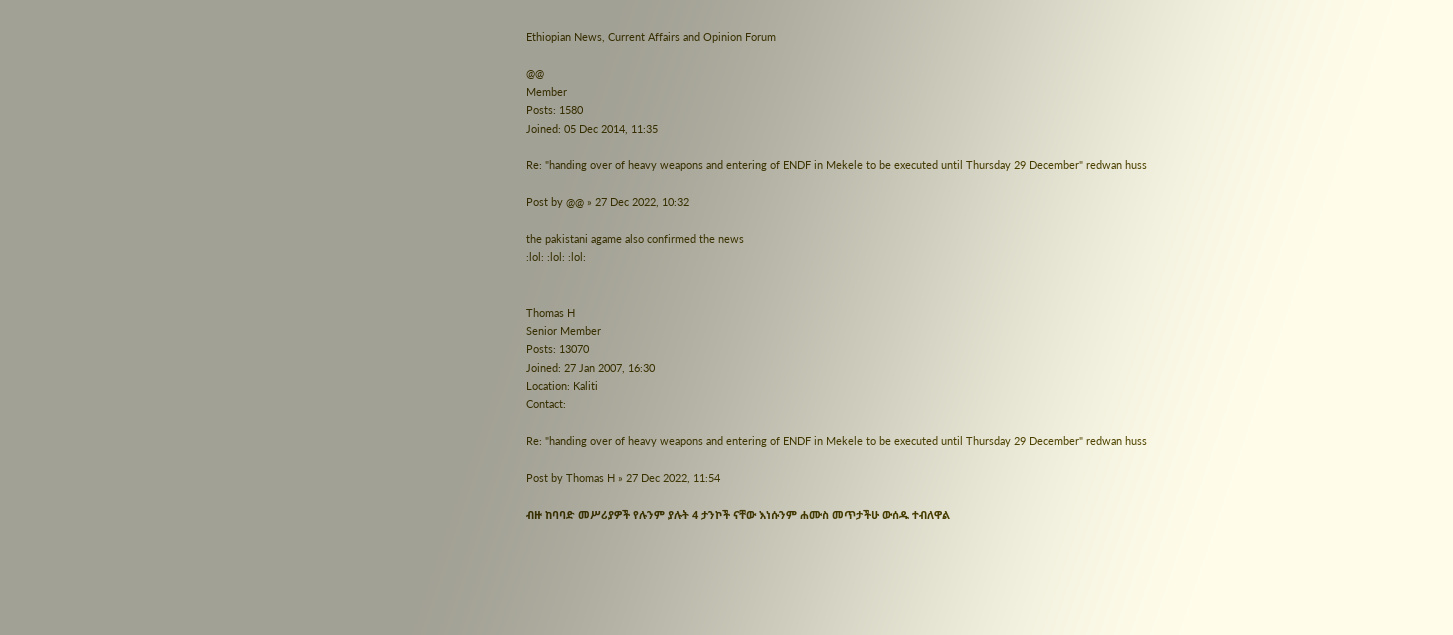Ethiopian News, Current Affairs and Opinion Forum

@@
Member
Posts: 1580
Joined: 05 Dec 2014, 11:35

Re: "handing over of heavy weapons and entering of ENDF in Mekele to be executed until Thursday 29 December" redwan huss

Post by @@ » 27 Dec 2022, 10:32

the pakistani agame also confirmed the news
:lol: :lol: :lol:


Thomas H
Senior Member
Posts: 13070
Joined: 27 Jan 2007, 16:30
Location: Kaliti
Contact:

Re: "handing over of heavy weapons and entering of ENDF in Mekele to be executed until Thursday 29 December" redwan huss

Post by Thomas H » 27 Dec 2022, 11:54

ብዙ ከባባድ መሥሪያዎች የሉንም ያሉት 4 ታንኮች ናቸው እነሱንም ሐሙስ መጥታችሁ ውሰዱ ተብለዋል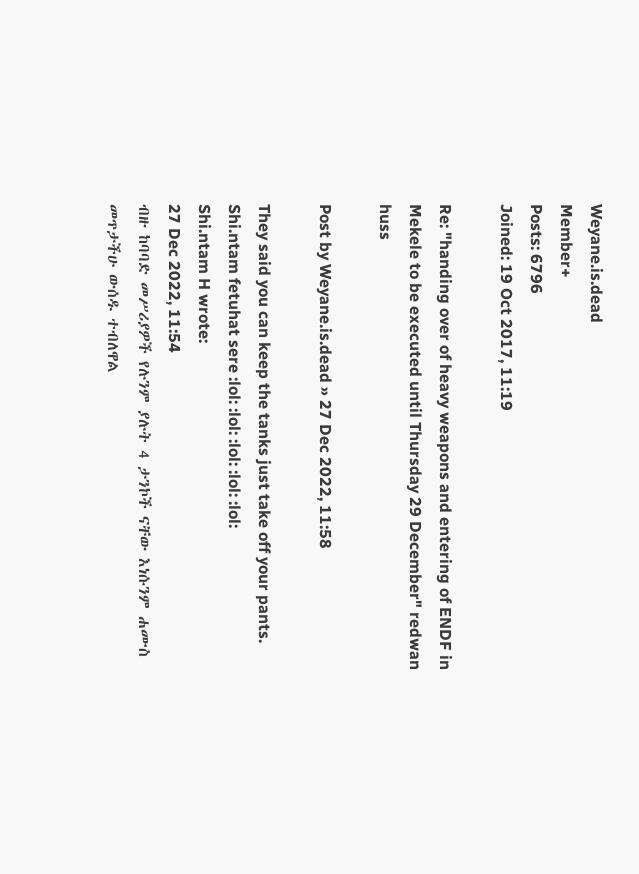Weyane.is.dead
Member+
Posts: 6796
Joined: 19 Oct 2017, 11:19

Re: "handing over of heavy weapons and entering of ENDF in Mekele to be executed until Thursday 29 December" redwan huss

Post by Weyane.is.dead » 27 Dec 2022, 11:58

They said you can keep the tanks just take off your pants. Shi.ntam fetuhat sere :lol: :lol: :lol: :lol: :lol:
Shi.ntam H wrote:
27 Dec 2022, 11:54
ብዙ ከባባድ መሥሪያዎች የሉንም ያሉት 4 ታንኮች ናቸው እነሱንም ሐሙስ መጥታችሁ ውሰዱ ተብለዋል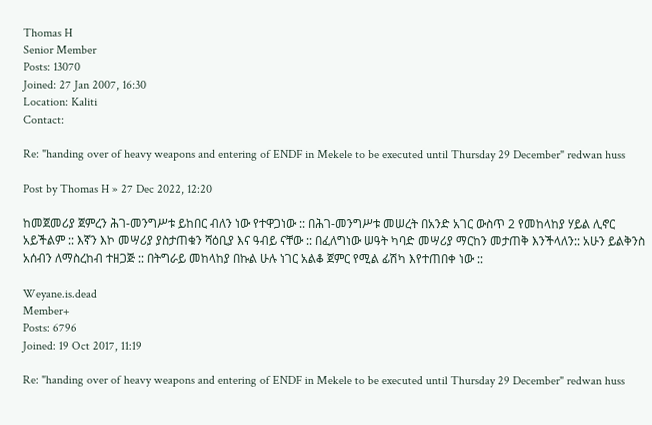Thomas H
Senior Member
Posts: 13070
Joined: 27 Jan 2007, 16:30
Location: Kaliti
Contact:

Re: "handing over of heavy weapons and entering of ENDF in Mekele to be executed until Thursday 29 December" redwan huss

Post by Thomas H » 27 Dec 2022, 12:20

ከመጀመሪያ ጀምረን ሕገ-መንግሥቱ ይከበር ብለን ነው የተዋጋነው :: በሕገ-መንግሥቱ መሠረት በአንድ አገር ውስጥ 2 የመከላከያ ሃይል ሊኖር አይችልም :: እኛን እኮ መሣሪያ ያስታጠቁን ሻዕቢያ እና ዓብይ ናቸው :: በፈለግነው ሠዓት ካባድ መሣሪያ ማርከን መታጠቅ እንችላለን:: አሁን ይልቅንስ አሰብን ለማስረከብ ተዘጋጅ :: በትግራይ መከላከያ በኩል ሁሉ ነገር አልቆ ጀምር የሚል ፊሽካ እየተጠበቀ ነው ::

Weyane.is.dead
Member+
Posts: 6796
Joined: 19 Oct 2017, 11:19

Re: "handing over of heavy weapons and entering of ENDF in Mekele to be executed until Thursday 29 December" redwan huss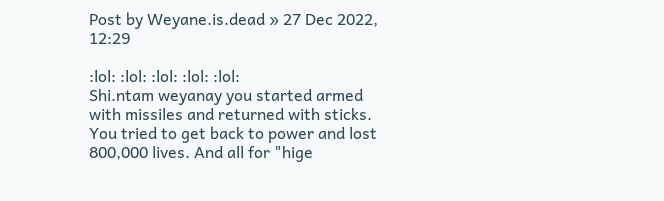Post by Weyane.is.dead » 27 Dec 2022, 12:29

:lol: :lol: :lol: :lol: :lol:
Shi.ntam weyanay you started armed with missiles and returned with sticks. You tried to get back to power and lost 800,000 lives. And all for "hige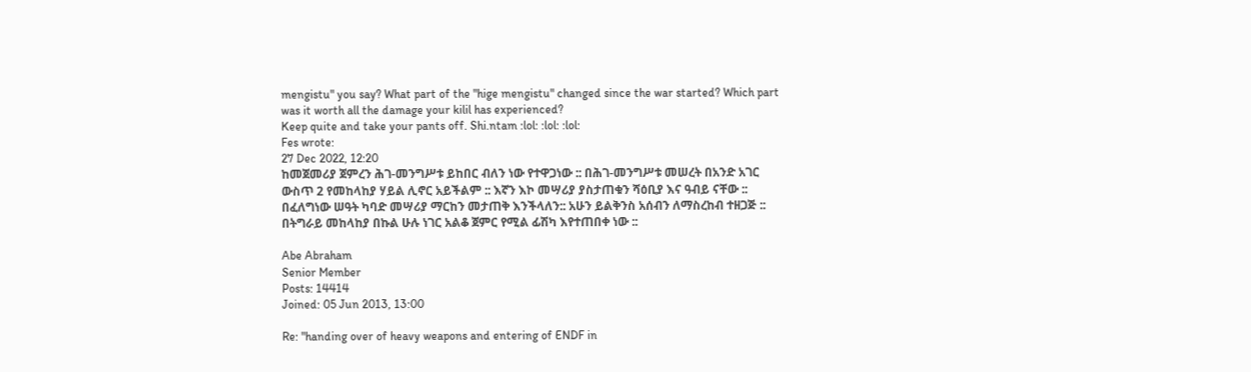mengistu" you say? What part of the "hige mengistu" changed since the war started? Which part was it worth all the damage your kilil has experienced?
Keep quite and take your pants off. Shi.ntam :lol: :lol: :lol:
Fes wrote:
27 Dec 2022, 12:20
ከመጀመሪያ ጀምረን ሕገ-መንግሥቱ ይከበር ብለን ነው የተዋጋነው :: በሕገ-መንግሥቱ መሠረት በአንድ አገር ውስጥ 2 የመከላከያ ሃይል ሊኖር አይችልም :: እኛን እኮ መሣሪያ ያስታጠቁን ሻዕቢያ እና ዓብይ ናቸው :: በፈለግነው ሠዓት ካባድ መሣሪያ ማርከን መታጠቅ እንችላለን:: አሁን ይልቅንስ አሰብን ለማስረከብ ተዘጋጅ :: በትግራይ መከላከያ በኩል ሁሉ ነገር አልቆ ጀምር የሚል ፊሽካ እየተጠበቀ ነው ::

Abe Abraham
Senior Member
Posts: 14414
Joined: 05 Jun 2013, 13:00

Re: "handing over of heavy weapons and entering of ENDF in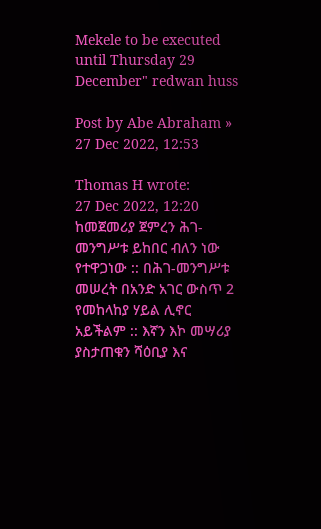Mekele to be executed until Thursday 29 December" redwan huss

Post by Abe Abraham » 27 Dec 2022, 12:53

Thomas H wrote:
27 Dec 2022, 12:20
ከመጀመሪያ ጀምረን ሕገ-መንግሥቱ ይከበር ብለን ነው የተዋጋነው :: በሕገ-መንግሥቱ መሠረት በአንድ አገር ውስጥ 2 የመከላከያ ሃይል ሊኖር አይችልም :: እኛን እኮ መሣሪያ ያስታጠቁን ሻዕቢያ እና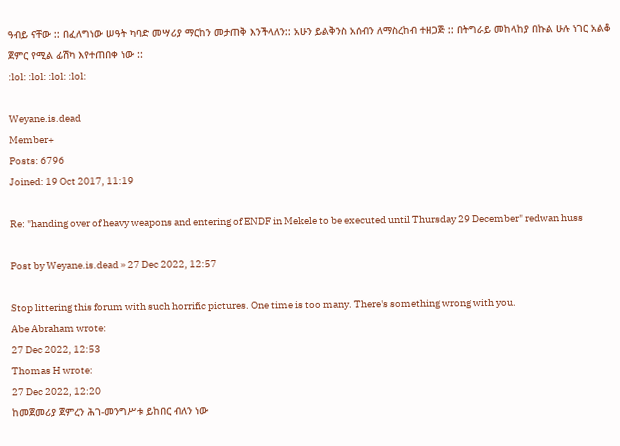ዓብይ ናቸው :: በፈለግነው ሠዓት ካባድ መሣሪያ ማርከን መታጠቅ እንችላለን:: አሁን ይልቅንስ አሰብን ለማስረከብ ተዘጋጅ :: በትግራይ መከላከያ በኩል ሁሉ ነገር አልቆ ጀምር የሚል ፊሽካ እየተጠበቀ ነው ::
:lol: :lol: :lol: :lol:

Weyane.is.dead
Member+
Posts: 6796
Joined: 19 Oct 2017, 11:19

Re: "handing over of heavy weapons and entering of ENDF in Mekele to be executed until Thursday 29 December" redwan huss

Post by Weyane.is.dead » 27 Dec 2022, 12:57

Stop littering this forum with such horrific pictures. One time is too many. There's something wrong with you.
Abe Abraham wrote:
27 Dec 2022, 12:53
Thomas H wrote:
27 Dec 2022, 12:20
ከመጀመሪያ ጀምረን ሕገ-መንግሥቱ ይከበር ብለን ነው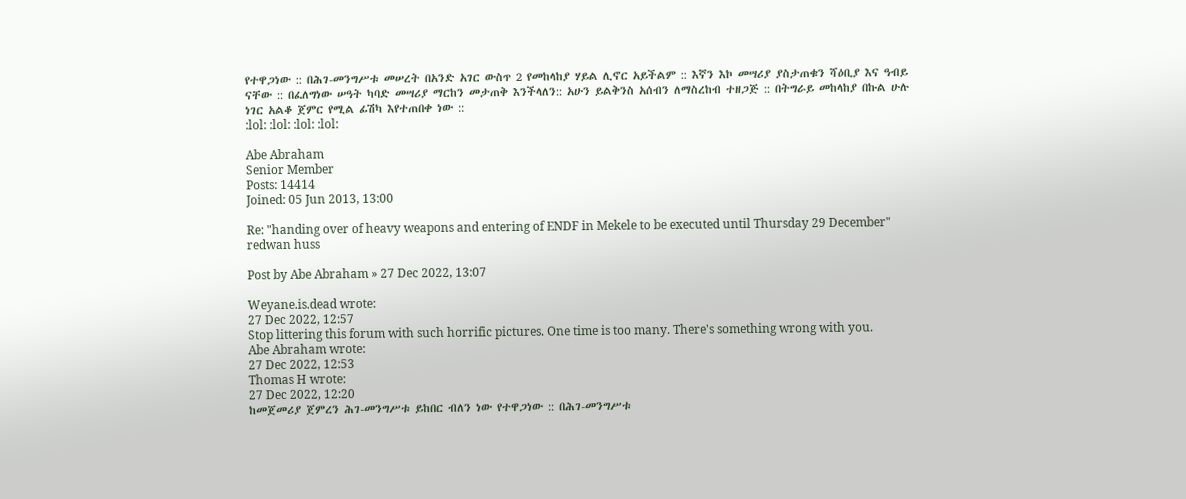የተዋጋነው :: በሕገ-መንግሥቱ መሠረት በአንድ አገር ውስጥ 2 የመከላከያ ሃይል ሊኖር አይችልም :: እኛን እኮ መሣሪያ ያስታጠቁን ሻዕቢያ እና ዓብይ ናቸው :: በፈለግነው ሠዓት ካባድ መሣሪያ ማርከን መታጠቅ እንችላለን:: አሁን ይልቅንስ አሰብን ለማስረከብ ተዘጋጅ :: በትግራይ መከላከያ በኩል ሁሉ ነገር አልቆ ጀምር የሚል ፊሽካ እየተጠበቀ ነው ::
:lol: :lol: :lol: :lol:

Abe Abraham
Senior Member
Posts: 14414
Joined: 05 Jun 2013, 13:00

Re: "handing over of heavy weapons and entering of ENDF in Mekele to be executed until Thursday 29 December" redwan huss

Post by Abe Abraham » 27 Dec 2022, 13:07

Weyane.is.dead wrote:
27 Dec 2022, 12:57
Stop littering this forum with such horrific pictures. One time is too many. There's something wrong with you.
Abe Abraham wrote:
27 Dec 2022, 12:53
Thomas H wrote:
27 Dec 2022, 12:20
ከመጀመሪያ ጀምረን ሕገ-መንግሥቱ ይከበር ብለን ነው የተዋጋነው :: በሕገ-መንግሥቱ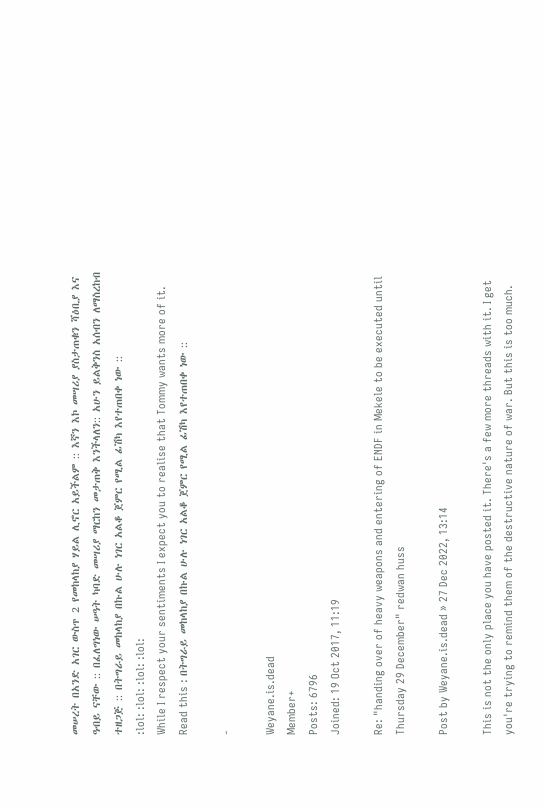መሠረት በአንድ አገር ውስጥ 2 የመከላከያ ሃይል ሊኖር አይችልም :: እኛን እኮ መሣሪያ ያስታጠቁን ሻዕቢያ እና ዓብይ ናቸው :: በፈለግነው ሠዓት ካባድ መሣሪያ ማርከን መታጠቅ እንችላለን:: አሁን ይልቅንስ አሰብን ለማስረከብ ተዘጋጅ :: በትግራይ መከላከያ በኩል ሁሉ ነገር አልቆ ጀምር የሚል ፊሽካ እየተጠበቀ ነው ::
:lol: :lol: :lol: :lol:
While I respect your sentiments I expect you to realise that Tommy wants more of it. Read this : በትግራይ መከላከያ በኩል ሁሉ ነገር አልቆ ጀምር የሚል ፊሽካ እየተጠበቀ ነው ::

-

Weyane.is.dead
Member+
Posts: 6796
Joined: 19 Oct 2017, 11:19

Re: "handing over of heavy weapons and entering of ENDF in Mekele to be executed until Thursday 29 December" redwan huss

Post by Weyane.is.dead » 27 Dec 2022, 13:14

This is not the only place you have posted it. There's a few more threads with it. I get you're trying to remind them of the destructive nature of war. But this is too much.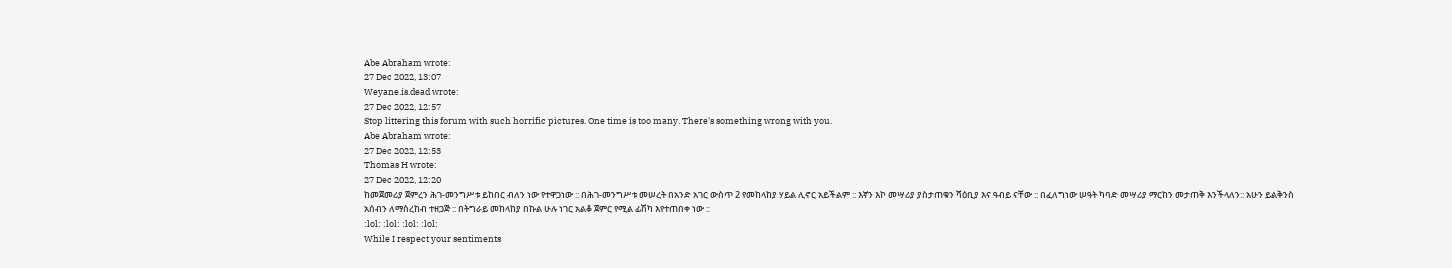Abe Abraham wrote:
27 Dec 2022, 13:07
Weyane.is.dead wrote:
27 Dec 2022, 12:57
Stop littering this forum with such horrific pictures. One time is too many. There's something wrong with you.
Abe Abraham wrote:
27 Dec 2022, 12:53
Thomas H wrote:
27 Dec 2022, 12:20
ከመጀመሪያ ጀምረን ሕገ-መንግሥቱ ይከበር ብለን ነው የተዋጋነው :: በሕገ-መንግሥቱ መሠረት በአንድ አገር ውስጥ 2 የመከላከያ ሃይል ሊኖር አይችልም :: እኛን እኮ መሣሪያ ያስታጠቁን ሻዕቢያ እና ዓብይ ናቸው :: በፈለግነው ሠዓት ካባድ መሣሪያ ማርከን መታጠቅ እንችላለን:: አሁን ይልቅንስ አሰብን ለማስረከብ ተዘጋጅ :: በትግራይ መከላከያ በኩል ሁሉ ነገር አልቆ ጀምር የሚል ፊሽካ እየተጠበቀ ነው ::
:lol: :lol: :lol: :lol:
While I respect your sentiments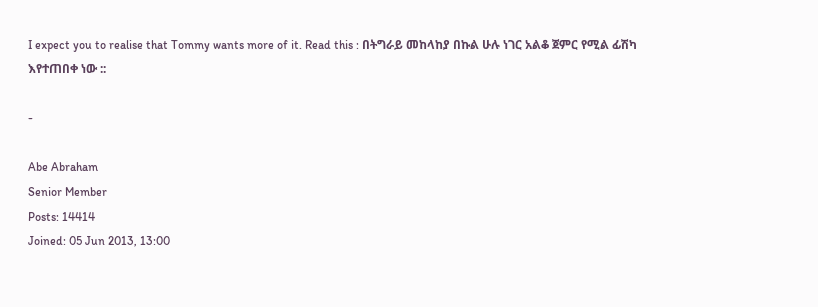I expect you to realise that Tommy wants more of it. Read this : በትግራይ መከላከያ በኩል ሁሉ ነገር አልቆ ጀምር የሚል ፊሽካ እየተጠበቀ ነው ::

-

Abe Abraham
Senior Member
Posts: 14414
Joined: 05 Jun 2013, 13:00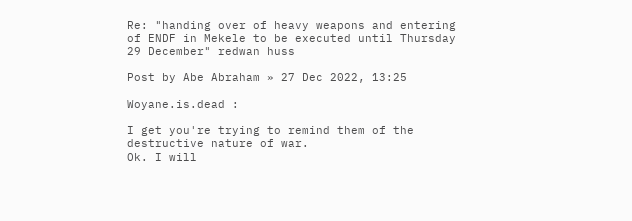Re: "handing over of heavy weapons and entering of ENDF in Mekele to be executed until Thursday 29 December" redwan huss

Post by Abe Abraham » 27 Dec 2022, 13:25

Woyane.is.dead :

I get you're trying to remind them of the destructive nature of war.
Ok. I will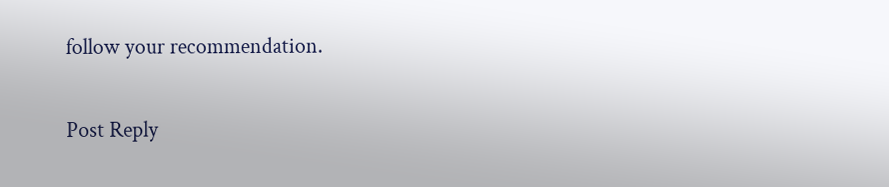follow your recommendation.

Post Reply